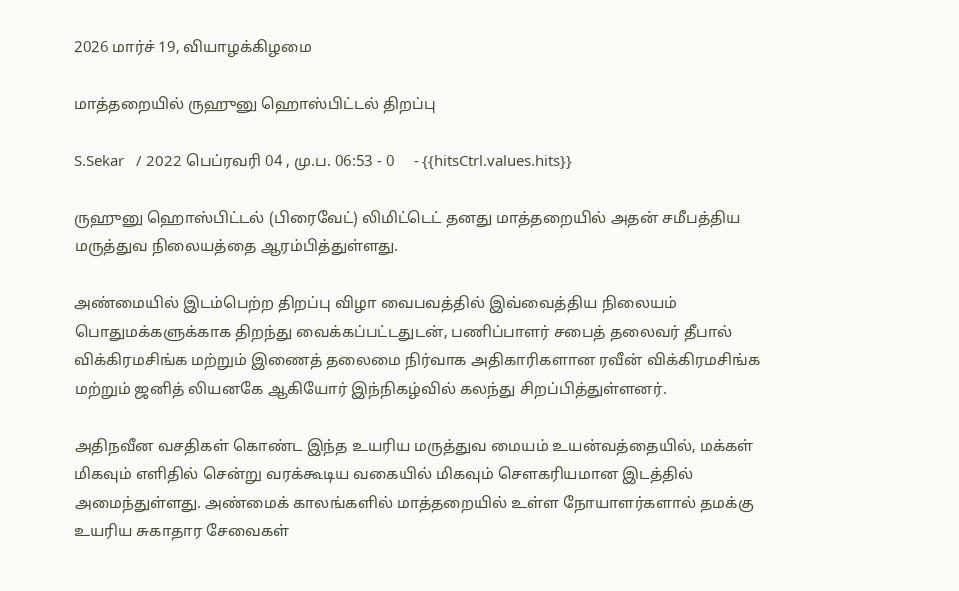2026 மார்ச் 19, வியாழக்கிழமை

மாத்தறையில் ருஹுனு ஹொஸ்பிட்டல் திறப்பு

S.Sekar   / 2022 பெப்ரவரி 04 , மு.ப. 06:53 - 0     - {{hitsCtrl.values.hits}}

ருஹுனு ஹொஸ்பிட்டல் (பிரைவேட்) லிமிட்டெட் தனது மாத்தறையில் அதன் சமீபத்திய மருத்துவ நிலையத்தை ஆரம்பித்துள்ளது.

அண்மையில் இடம்பெற்ற திறப்பு விழா வைபவத்தில் இவ்வைத்திய நிலையம் பொதுமக்களுக்காக திறந்து வைக்கப்பட்டதுடன், பணிப்பாளர் சபைத் தலைவர் தீபால் விக்கிரமசிங்க மற்றும் இணைத் தலைமை நிர்வாக அதிகாரிகளான ரவீன் விக்கிரமசிங்க மற்றும் ஜனித் லியனகே ஆகியோர் இந்நிகழ்வில் கலந்து சிறப்பித்துள்ளனர்.

அதிநவீன வசதிகள் கொண்ட இந்த உயரிய மருத்துவ மையம் உயன்வத்தையில், மக்கள் மிகவும் எளிதில் சென்று வரக்கூடிய வகையில் மிகவும் சௌகரியமான இடத்தில் அமைந்துள்ளது. அண்மைக் காலங்களில் மாத்தறையில் உள்ள நோயாளர்களால் தமக்கு உயரிய சுகாதார சேவைகள்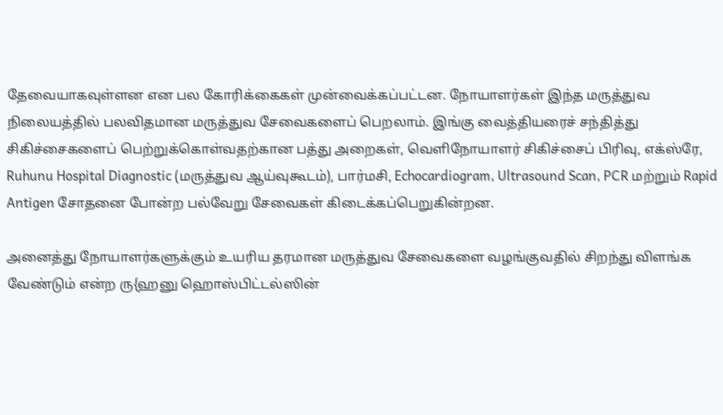தேவையாகவுள்ளன என பல கோரிக்கைகள் முன்வைக்கப்பட்டன. நோயாளர்கள் இந்த மருத்துவ நிலையத்தில் பலவிதமான மருத்துவ சேவைகளைப் பெறலாம். இங்கு வைத்தியரைச் சந்தித்து சிகிச்சைகளைப் பெற்றுக்கொள்வதற்கான பத்து அறைகள், வெளிநோயாளர் சிகிச்சைப் பிரிவு, எக்ஸ்ரே, Ruhunu Hospital Diagnostic (மருத்துவ ஆய்வுகூடம்), பார்மசி, Echocardiogram, Ultrasound Scan, PCR மற்றும் Rapid Antigen சோதனை போன்ற பல்வேறு சேவைகள் கிடைக்கப்பெறுகின்றன.

அனைத்து நோயாளர்களுக்கும் உயரிய தரமான மருத்துவ சேவைகளை வழங்குவதில் சிறந்து விளங்க வேண்டும் என்ற ரு{ஹனு ஹொஸ்பிட்டல்ஸின்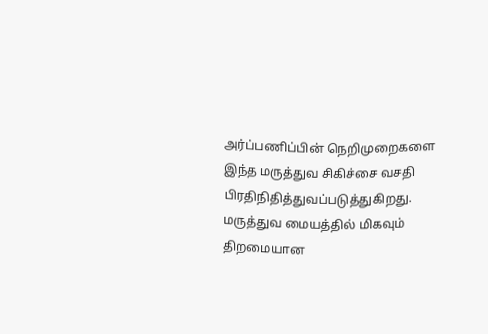அர்ப்பணிப்பின் நெறிமுறைகளை இந்த மருத்துவ சிகிச்சை வசதி பிரதிநிதித்துவப்படுத்துகிறது. மருத்துவ மையத்தில் மிகவும் திறமையான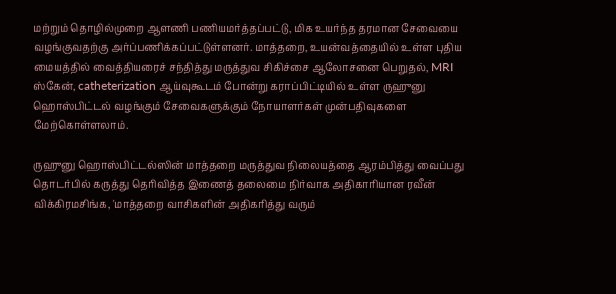மற்றும் தொழில்முறை ஆளணி பணியமர்த்தப்பட்டு, மிக உயர்ந்த தரமான சேவையை வழங்குவதற்கு அர்ப்பணிக்கப்பட்டுள்ளனர். மாத்தறை, உயன்வத்தையில் உள்ள புதிய மையத்தில் வைத்தியரைச் சந்தித்து மருத்துவ சிகிச்சை ஆலோசனை பெறுதல், MRI ஸ்கேன், catheterization ஆய்வுகூடம் போன்று கராப்பிட்டியில் உள்ள ருஹுனு ஹொஸ்பிட்டல் வழங்கும் சேவைகளுக்கும் நோயாளர்கள் முன்பதிவுகளை மேற்கொள்ளலாம்.

ருஹுனு ஹொஸ்பிட்டல்ஸின் மாத்தறை மருத்துவ நிலையத்தை ஆரம்பித்து வைப்பது தொடர்பில் கருத்து தெரிவித்த இணைத் தலைமை நிர்வாக அதிகாரியான ரவீன் விக்கிரமசிங்க, 'மாத்தறை வாசிகளின் அதிகரித்து வரும்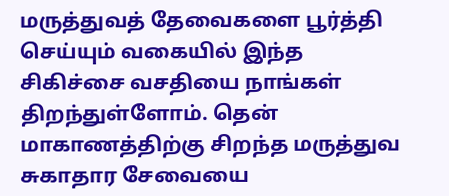மருத்துவத் தேவைகளை பூர்த்தி செய்யும் வகையில் இந்த சிகிச்சை வசதியை நாங்கள் திறந்துள்ளோம். தென் மாகாணத்திற்கு சிறந்த மருத்துவ சுகாதார சேவையை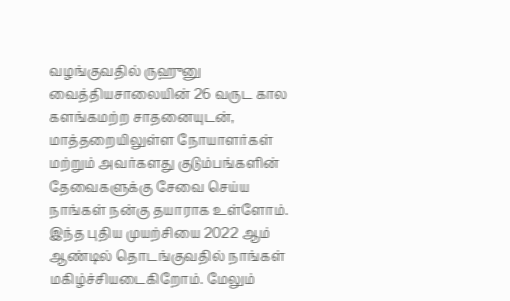வழங்குவதில் ருஹுனு வைத்தியசாலையின் 26 வருட கால களங்கமற்ற சாதனையுடன், மாத்தறையிலுள்ள நோயாளர்கள் மற்றும் அவர்களது குடும்பங்களின் தேவைகளுக்கு சேவை செய்ய நாங்கள் நன்கு தயாராக உள்ளோம். இந்த புதிய முயற்சியை 2022 ஆம் ஆண்டில் தொடங்குவதில் நாங்கள் மகிழ்ச்சியடைகிறோம். மேலும்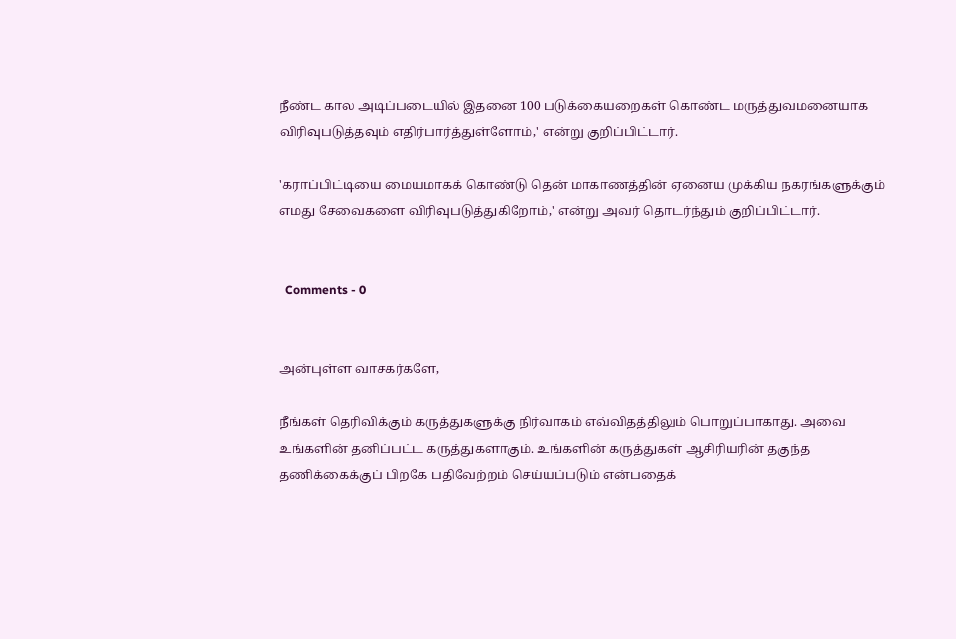நீண்ட கால அடிப்படையில் இதனை 100 படுக்கையறைகள் கொண்ட மருத்துவமனையாக விரிவுபடுத்தவும் எதிர்பார்த்துள்ளோம்,' என்று குறிப்பிட்டார்.

'கராப்பிட்டியை மையமாகக் கொண்டு தென் மாகாணத்தின் ஏனைய முக்கிய நகரங்களுக்கும் எமது சேவைகளை விரிவுபடுத்துகிறோம்,' என்று அவர் தொடர்ந்தும் குறிப்பிட்டார்.


  Comments - 0


அன்புள்ள வாசகர்களே,

நீங்கள் தெரிவிக்கும் கருத்துகளுக்கு நிர்வாகம் எவ்விதத்திலும் பொறுப்பாகாது. அவை உங்களின் தனிப்பட்ட கருத்துகளாகும். உங்களின் கருத்துகள் ஆசிரியரின் தகுந்த தணிக்கைக்குப் பிறகே பதிவேற்றம் செய்யப்படும் என்பதைக்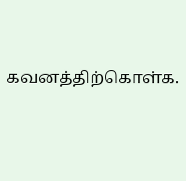கவனத்திற்கொள்க.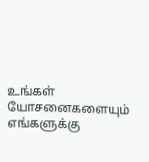உங்கள் யோசனைகளையும் எங்களுக்கு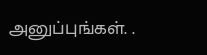அனுப்புங்கள். .